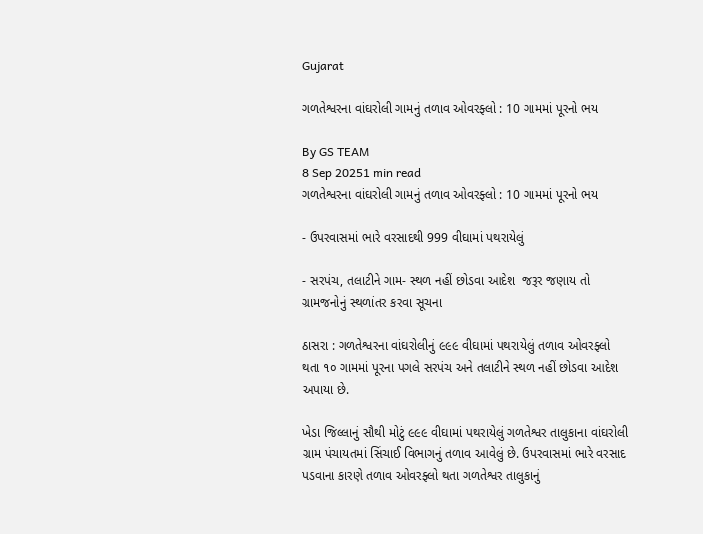Gujarat

ગળતેશ્વરના વાંઘરોલી ગામનું તળાવ ઓવરફ્લો : 10 ગામમાં પૂરનો ભય

By GS TEAM
8 Sep 20251 min read
ગળતેશ્વરના વાંઘરોલી ગામનું તળાવ ઓવરફ્લો : 10 ગામમાં પૂરનો ભય

- ઉપરવાસમાં ભારે વરસાદથી 999 વીઘામાં પથરાયેલું

- સરપંચ, તલાટીને ગામ- સ્થળ નહીં છોડવા આદેશ  જરૂર જણાય તો ગ્રામજનોનું સ્થળાંતર કરવા સૂચના

ઠાસરા : ગળતેશ્વરના વાંઘરોલીનું ૯૯૯ વીઘામાં પથરાયેલું તળાવ ઓવરફ્લો થતા ૧૦ ગામમાં પૂરના પગલે સરપંચ અને તલાટીને સ્થળ નહીં છોડવા આદેશ અપાયા છે.

ખેડા જિલ્લાનું સૌથી મોટું ૯૯૯ વીઘામાં પથરાયેલું ગળતેશ્વર તાલુકાના વાંઘરોલી ગ્રામ પંચાયતમાં સિંચાઈ વિભાગનું તળાવ આવેલું છે. ઉપરવાસમાં ભારે વરસાદ પડવાના કારણે તળાવ ઓવરફ્લો થતા ગળતેશ્વર તાલુકાનું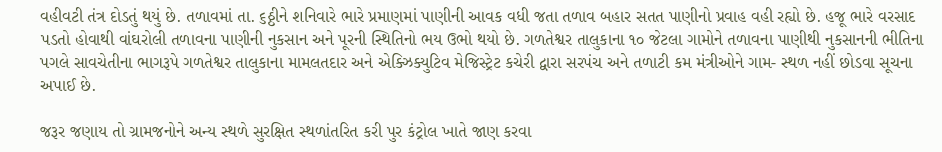વહીવટી તંત્ર દોડતું થયું છે. તળાવમાં તા. ૬ઠ્ઠીને શનિવારે ભારે પ્રમાણમાં પાણીની આવક વધી જતા તળાવ બહાર સતત પાણીનો પ્રવાહ વહી રહ્યો છે. હજૂ ભારે વરસાદ પડતો હોવાથી વાંઘરોલી તળાવના પાણીની નુકસાન અને પૂરની સ્થિતિનો ભય ઉભો થયો છે. ગળતેશ્વર તાલુકાના ૧૦ જેટલા ગામોને તળાવના પાણીથી નુકસાનની ભીતિના પગલે સાવચેતીના ભાગરૂપે ગળતેશ્વર તાલુકાના મામલતદાર અને એક્ઝિક્યુટિવ મેજિસ્ટ્રેટ કચેરી દ્વારા સરપંચ અને તળાટી કમ મંત્રીઓને ગામ- સ્થળ નહીં છોડવા સૂચના અપાઈ છે.

જરૂર જણાય તો ગ્રામજનોને અન્ય સ્થળે સુરક્ષિત સ્થળાંતરિત કરી પુર કંટ્રોલ ખાતે જાણ કરવા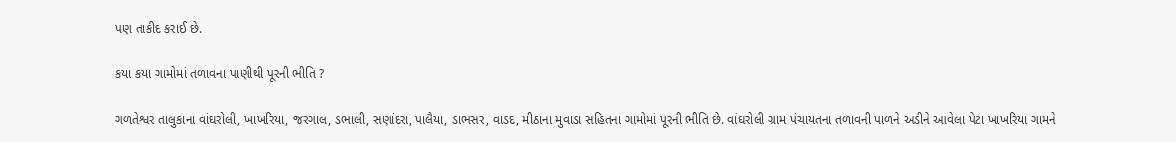પણ તાકીદ કરાઈ છે.

કયા કયા ગામોમાં તળાવના પાણીથી પૂરની ભીતિ ?

ગળતેશ્વર તાલુકાના વાંઘરોલી, ખાખરિયા, જરગાલ, ડભાલી, સણાંદરા, પાલૈયા, ડાભસર, વાડદ, મીઠાના મુવાડા સહિતના ગામોમાં પૂરની ભીતિ છે. વાંઘરોલી ગ્રામ પંચાયતના તળાવની પાળને અડીને આવેલા પેટા ખાખરિયા ગામને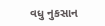વધુ નુકસાન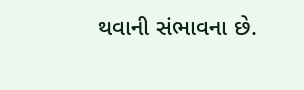થવાની સંભાવના છે.